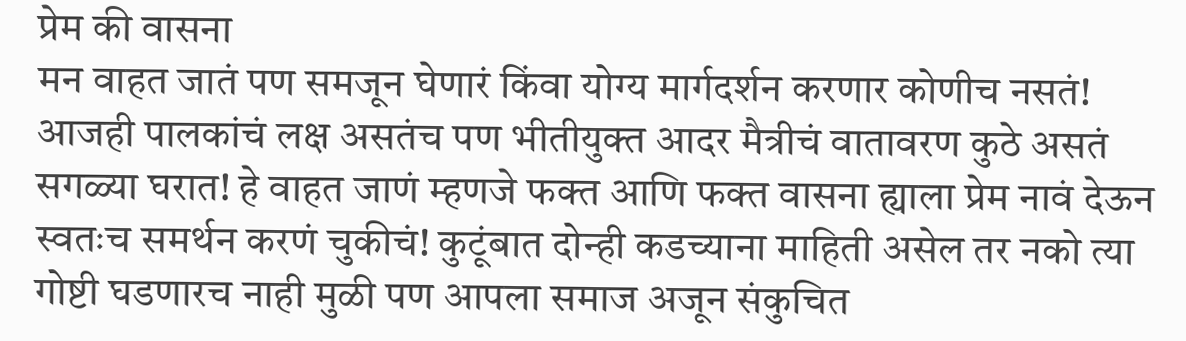प्रेम की वासना
मन वाहत जातं पण समजून घेणारं किंवा योग्य मार्गदर्शन करणार कोणीच नसतं! आजही पालकांचं लक्ष असतंच पण भीतीयुक्त आदर मैत्रीचं वातावरण कुठे असतं सगळ्या घरात! हे वाहत जाणं म्हणजे फक्त आणि फक्त वासना ह्याला प्रेम नावं देऊन स्वतःच समर्थन करणं चुकीचं! कुटूंबात दोन्ही कडच्याना माहिती असेल तर नको त्या गोष्टी घडणारच नाही मुळी पण आपला समाज अजून संकुचित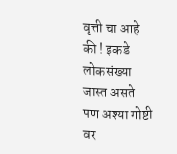वृत्ती चा आहे की ! इकडे लोकसंख्या जास्त असते पण अश्या गोष्टी वर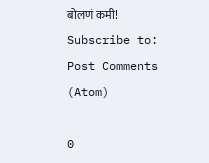बोलणं कमी!
Subscribe to:
Post Comments (Atom)

0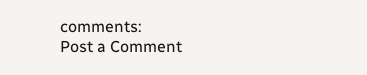comments:
Post a Comment